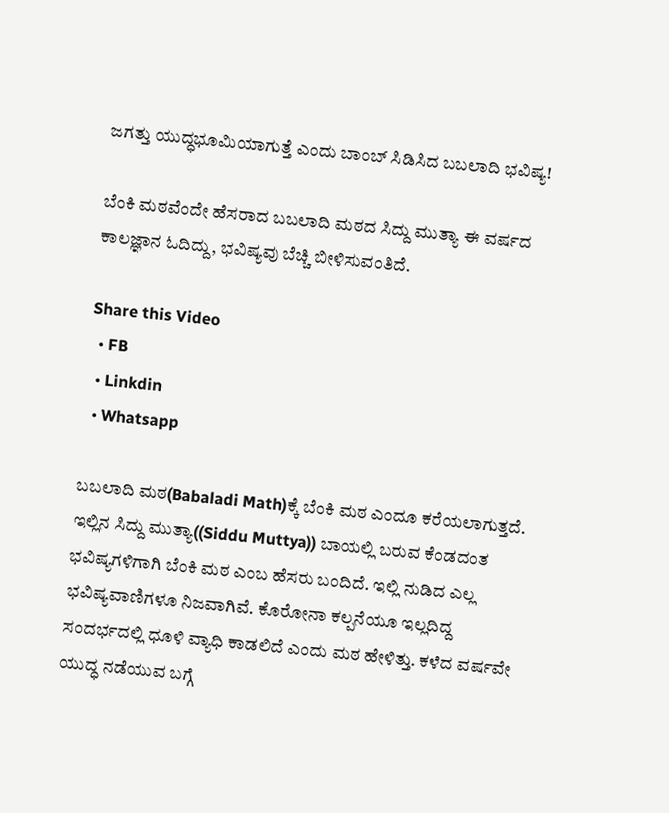ಜಗತ್ತು ಯುದ್ಧಭೂಮಿಯಾಗುತ್ತೆ ಎಂದು ಬಾಂಬ್ ಸಿಡಿಸಿದ ಬಬಲಾದಿ ಭವಿಷ್ಯ!

ಬೆಂಕಿ ಮಠವೆಂದೇ ಹೆಸರಾದ ಬಬಲಾದಿ ಮಠದ ಸಿದ್ದು ಮುತ್ಯಾ ಈ ವರ್ಷದ ಕಾಲಜ್ಞಾನ ಓದಿದ್ದು, ಭವಿಷ್ಯವು ಬೆಚ್ಚಿ ಬೀಳಿಸುವಂತಿದೆ.

Share this Video
  • FB
  • Linkdin
  • Whatsapp

ಬಬಲಾದಿ ಮಠ(Babaladi Math)ಕ್ಕೆ ಬೆಂಕಿ ಮಠ ಎಂದೂ ಕರೆಯಲಾಗುತ್ತದೆ. ಇಲ್ಲಿನ ಸಿದ್ದು ಮುತ್ಯಾ((Siddu Muttya)) ಬಾಯಲ್ಲಿ ಬರುವ ಕೆಂಡದಂತ ಭವಿಷ್ಯಗಳಿಗಾಗಿ ಬೆಂಕಿ ಮಠ ಎಂಬ ಹೆಸರು ಬಂದಿದೆ. ಇಲ್ಲಿ ನುಡಿದ ಎಲ್ಲ ಭವಿಷ್ಯವಾಣಿಗಳೂ ನಿಜವಾಗಿವೆ. ಕೊರೋನಾ ಕಲ್ಪನೆಯೂ ಇಲ್ಲದಿದ್ದ ಸಂದರ್ಭದಲ್ಲಿ ಧೂಳಿ ವ್ಯಾಧಿ ಕಾಡಲಿದೆ ಎಂದು ಮಠ ಹೇಳಿತ್ತು. ಕಳೆದ ವರ್ಷವೇ ಯುದ್ಧ ನಡೆಯುವ ಬಗ್ಗೆ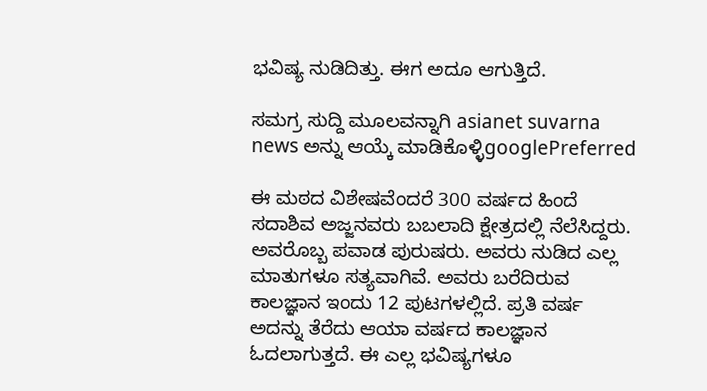ಭವಿಷ್ಯ ನುಡಿದಿತ್ತು. ಈಗ ಅದೂ ಆಗುತ್ತಿದೆ.

ಸಮಗ್ರ ಸುದ್ದಿ ಮೂಲವನ್ನಾಗಿ asianet suvarna news ಅನ್ನು ಆಯ್ಕೆ ಮಾಡಿಕೊಳ್ಳಿgooglePreferred

ಈ ಮಠದ ವಿಶೇಷವೆಂದರೆ 300 ವರ್ಷದ ಹಿಂದೆ ಸದಾಶಿವ ಅಜ್ಜನವರು ಬಬಲಾದಿ ಕ್ಷೇತ್ರದಲ್ಲಿ ನೆಲೆಸಿದ್ದರು. ಅವರೊಬ್ಬ ಪವಾಡ ಪುರುಷರು. ಅವರು ನುಡಿದ ಎಲ್ಲ ಮಾತುಗಳೂ ಸತ್ಯವಾಗಿವೆ. ಅವರು ಬರೆದಿರುವ ಕಾಲಜ್ಞಾನ ಇಂದು 12 ಪುಟಗಳಲ್ಲಿದೆ. ಪ್ರತಿ ವರ್ಷ ಅದನ್ನು ತೆರೆದು ಆಯಾ ವರ್ಷದ ಕಾಲಜ್ಞಾನ ಓದಲಾಗುತ್ತದೆ. ಈ ಎಲ್ಲ ಭವಿಷ್ಯಗಳೂ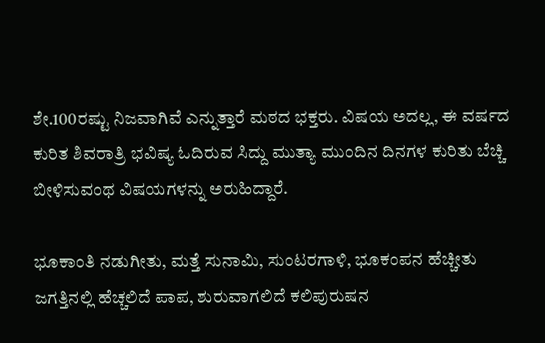ಶೇ.100ರಷ್ಟು ನಿಜವಾಗಿವೆ ಎನ್ನುತ್ತಾರೆ ಮಠದ ಭಕ್ತರು. ವಿಷಯ ಅದಲ್ಲ, ಈ ವರ್ಷದ ಕುರಿತ ಶಿವರಾತ್ರಿ ಭವಿಷ್ಯ ಓದಿರುವ ಸಿದ್ದು ಮುತ್ಯಾ ಮುಂದಿನ ದಿನಗಳ ಕುರಿತು ಬೆಚ್ಚಿ ಬೀಳಿಸುವಂಥ ವಿಷಯಗಳನ್ನು ಅರುಹಿದ್ದಾರೆ.

ಭೂಕಾಂತಿ ನಡುಗೀತು, ಮತ್ತೆ ಸುನಾಮಿ, ಸುಂಟರಗಾಳಿ, ಭೂಕಂಪನ ಹೆಚ್ಚೀತು
ಜಗತ್ತಿನಲ್ಲಿ ಹೆಚ್ಚಲಿದೆ ಪಾಪ, ಶುರುವಾಗಲಿದೆ ಕಲಿಪುರುಷನ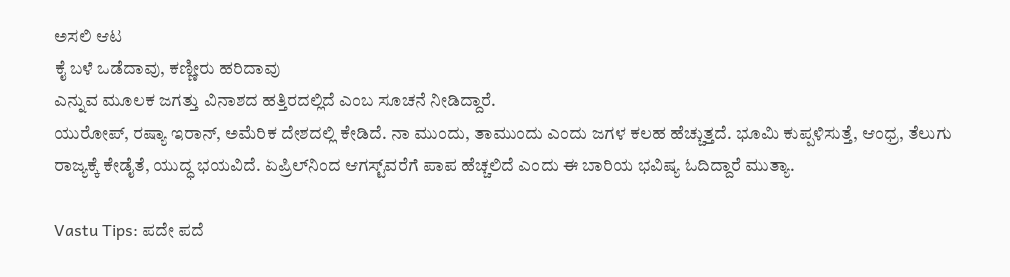ಅಸಲಿ ಆಟ
ಕೈ ಬಳೆ ಒಡೆದಾವು, ಕಣ್ಣೀರು ಹರಿದಾವು
ಎನ್ನುವ ಮೂಲಕ ಜಗತ್ತು ವಿನಾಶದ ಹತ್ತಿರದಲ್ಲಿದೆ ಎಂಬ ಸೂಚನೆ ನೀಡಿದ್ದಾರೆ.
ಯುರೋಪ್, ರಷ್ಯಾ ಇರಾನ್, ಅಮೆರಿಕ ದೇಶದಲ್ಲಿ ಕೇಡಿದೆ. ನಾ ಮುಂದು, ತಾಮುಂದು ಎಂದು ಜಗಳ ಕಲಹ ಹೆಚ್ಚುತ್ತದೆ. ಭೂಮಿ ಕುಪ್ಪಳಿಸುತ್ತೆ, ಆಂಧ್ರ, ತೆಲುಗು ರಾಜ್ಯಕ್ಕೆ ಕೇಡೈತೆ, ಯುದ್ಧ ಭಯವಿದೆ. ಏಪ್ರಿಲ್‌ನಿಂದ ಆಗಸ್ಟ್‌ವರೆಗೆ ಪಾಪ ಹೆಚ್ಚಲಿದೆ ಎಂದು ಈ ಬಾರಿಯ ಭವಿಷ್ಯ ಓದಿದ್ದಾರೆ ಮುತ್ಯಾ.

Vastu Tips: ಪದೇ ಪದೆ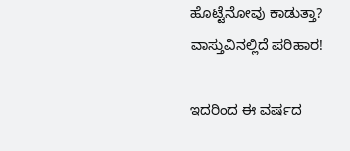ಹೊಟ್ಟೆನೋವು ಕಾಡುತ್ತಾ? ವಾಸ್ತುವಿನಲ್ಲಿದೆ ಪರಿಹಾರ!

ಇದರಿಂದ ಈ ವರ್ಷದ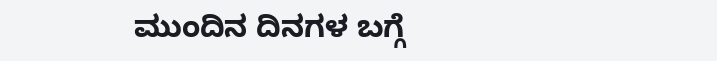ಮುಂದಿನ ದಿನಗಳ ಬಗ್ಗೆ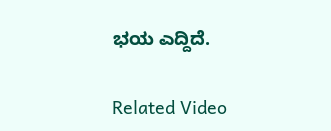ಭಯ ಎದ್ದಿದೆ.

Related Video